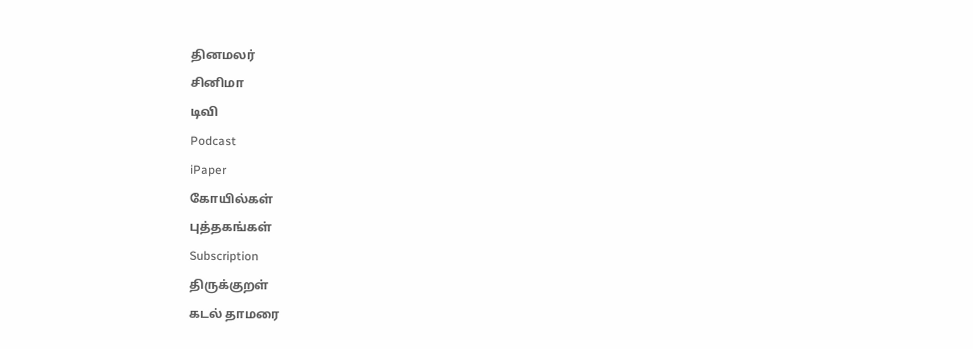தினமலர்
சினிமா
டிவி
Podcast
iPaper
கோயில்கள்
புத்தகங்கள்
Subscription
திருக்குறள்
கடல் தாமரை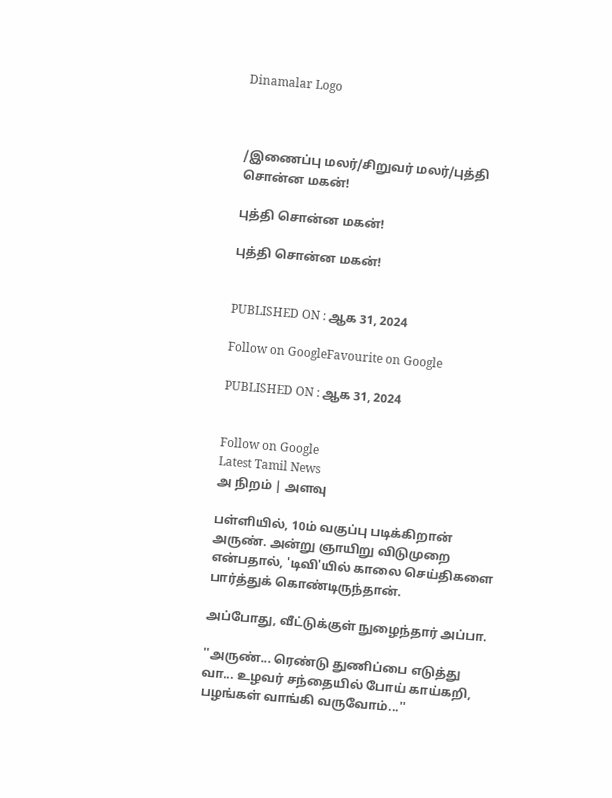Dinamalar Logo



/இணைப்பு மலர்/சிறுவர் மலர்/புத்தி சொன்ன மகன்!

புத்தி சொன்ன மகன்!

புத்தி சொன்ன மகன்!


PUBLISHED ON : ஆக 31, 2024

Follow on GoogleFavourite on Google

PUBLISHED ON : ஆக 31, 2024


Follow on Google
Latest Tamil News
அ நிறம் | அளவு

பள்ளியில், 10ம் வகுப்பு படிக்கிறான் அருண். அன்று ஞாயிறு விடுமுறை என்பதால், 'டிவி'யில் காலை செய்திகளை பார்த்துக் கொண்டிருந்தான்.

அப்போது, வீட்டுக்குள் நுழைந்தார் அப்பா.

''அருண்... ரெண்டு துணிப்பை எடுத்து வா... உழவர் சந்தையில் போய் காய்கறி, பழங்கள் வாங்கி வருவோம்...''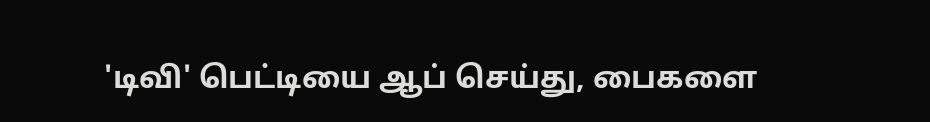'டிவி' பெட்டியை ஆப் செய்து, பைகளை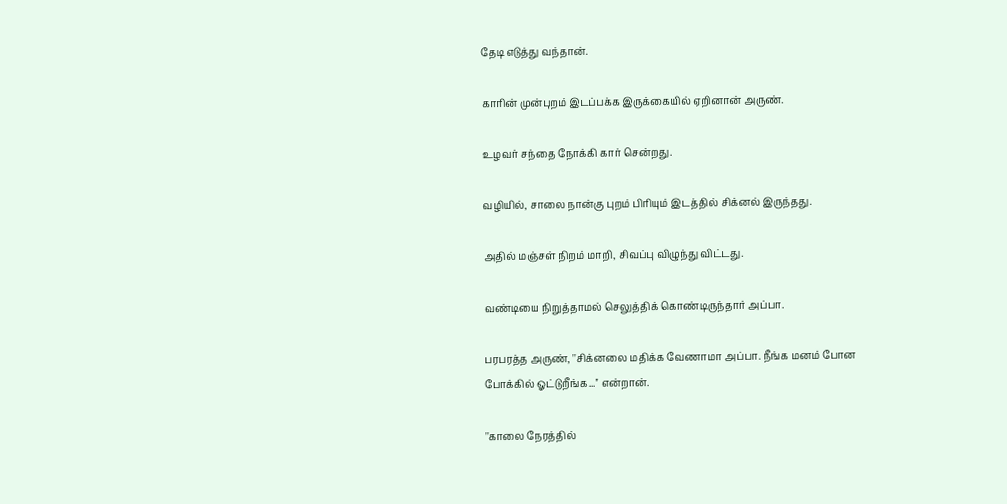தேடி எடுத்து வந்தான்.

காரின் முன்புறம் இடப்பக்க இருக்கையில் ஏறினான் அருண்.

உழவர் சந்தை நோக்கி கார் சென்றது.

வழியில், சாலை நான்கு புறம் பிரியும் இடத்தில் சிக்னல் இருந்தது.

அதில் மஞ்சள் நிறம் மாறி, சிவப்பு விழுந்து விட்டது.

வண்டியை நிறுத்தாமல் செலுத்திக் கொண்டிருந்தார் அப்பா.

பரபரத்த அருண், ''சிக்னலை மதிக்க வேணாமா அப்பா. நீங்க மனம் போன போக்கில் ஓட்டுறீங்க...'' என்றான்.

''காலை நேரத்தில்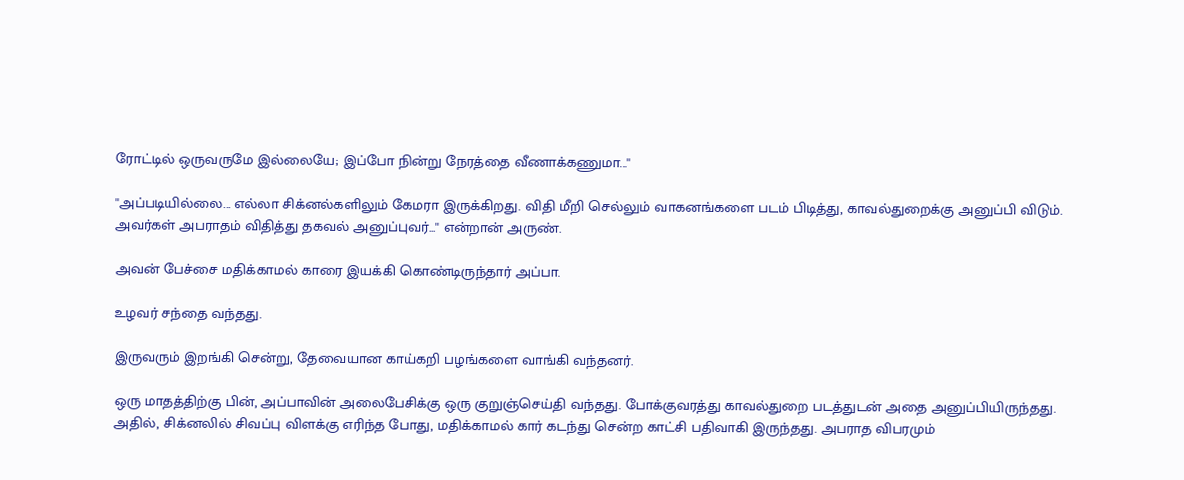ரோட்டில் ஒருவருமே இல்லையே; இப்போ நின்று நேரத்தை வீணாக்கணுமா...''

''அப்படியில்லை... எல்லா சிக்னல்களிலும் கேமரா இருக்கிறது. விதி மீறி செல்லும் வாகனங்களை படம் பிடித்து, காவல்துறைக்கு அனுப்பி விடும். அவர்கள் அபராதம் விதித்து தகவல் அனுப்புவர்...'' என்றான் அருண்.

அவன் பேச்சை மதிக்காமல் காரை இயக்கி கொண்டிருந்தார் அப்பா.

உழவர் சந்தை வந்தது.

இருவரும் இறங்கி சென்று, தேவையான காய்கறி பழங்களை வாங்கி வந்தனர்.

ஒரு மாதத்திற்கு பின், அப்பாவின் அலைபேசிக்கு ஒரு குறுஞ்செய்தி வந்தது. போக்குவரத்து காவல்துறை படத்துடன் அதை அனுப்பியிருந்தது. அதில், சிக்னலில் சிவப்பு விளக்கு எரிந்த போது, மதிக்காமல் கார் கடந்து சென்ற காட்சி பதிவாகி இருந்தது. அபராத விபரமும்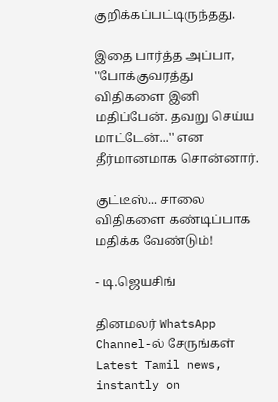குறிக்கப்பட்டிருந்தது.

இதை பார்த்த அப்பா, ''போக்குவரத்து விதிகளை இனி மதிப்பேன். தவறு செய்ய மாட்டேன்...'' என தீர்மானமாக சொன்னார்.

குட்டீஸ்... சாலை விதிகளை கண்டிப்பாக மதிக்க வேண்டும்!

- டி.ஜெயசிங்

தினமலர் WhatsApp Channel-ல் சேருங்கள்
Latest Tamil news, instantly on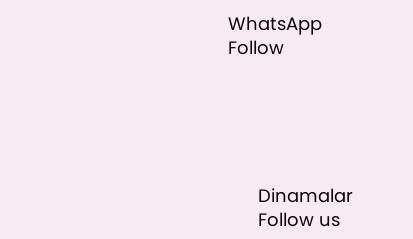WhatsApp
Follow





      Dinamalar
      Follow us